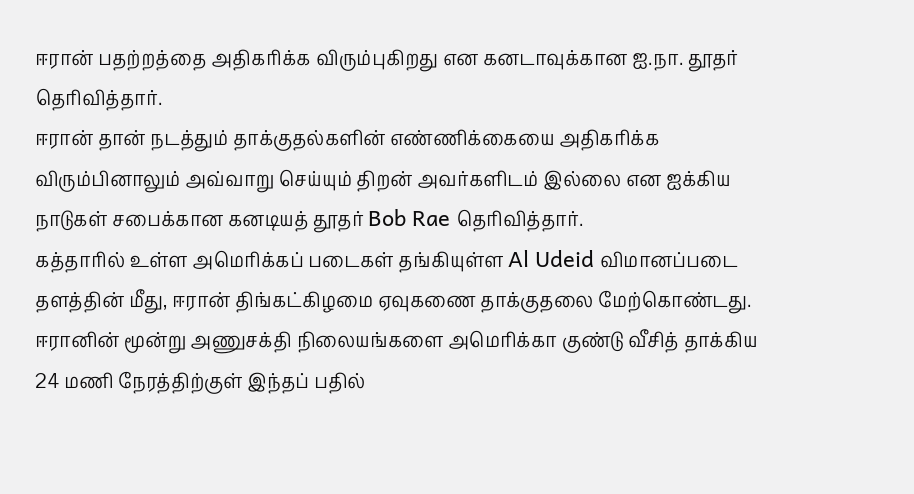ஈரான் பதற்றத்தை அதிகரிக்க விரும்புகிறது என கனடாவுக்கான ஐ.நா. தூதர் தெரிவித்தார்.
ஈரான் தான் நடத்தும் தாக்குதல்களின் எண்ணிக்கையை அதிகரிக்க விரும்பினாலும் அவ்வாறு செய்யும் திறன் அவர்களிடம் இல்லை என ஐக்கிய நாடுகள் சபைக்கான கனடியத் தூதர் Bob Rae தெரிவித்தார்.
கத்தாரில் உள்ள அமெரிக்கப் படைகள் தங்கியுள்ள Al Udeid விமானப்படை தளத்தின் மீது, ஈரான் திங்கட்கிழமை ஏவுகணை தாக்குதலை மேற்கொண்டது.
ஈரானின் மூன்று அணுசக்தி நிலையங்களை அமெரிக்கா குண்டு வீசித் தாக்கிய 24 மணி நேரத்திற்குள் இந்தப் பதில்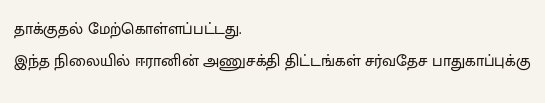தாக்குதல் மேற்கொள்ளப்பட்டது.
இந்த நிலையில் ஈரானின் அணுசக்தி திட்டங்கள் சர்வதேச பாதுகாப்புக்கு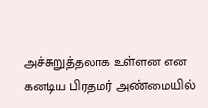அச்சுறுத்தலாக உள்ளன என கனடிய பிரதமர் அண்மையில்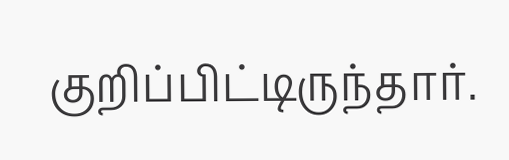குறிப்பிட்டிருந்தார்.